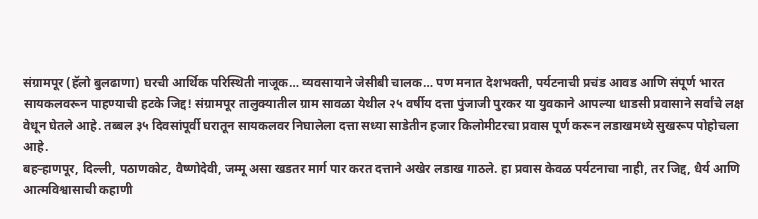संग्रामपूर (हॅलो बुलढाणा) घरची आर्थिक परिस्थिती नाजूक… व्यवसायाने जेसीबी चालक… पण मनात देशभक्ती, पर्यटनाची प्रचंड आवड आणि संपूर्ण भारत सायकलवरून पाहण्याची हटके जिद्द! संग्रामपूर तालुक्यातील ग्राम सावळा येथील २५ वर्षीय दत्ता पुंजाजी पुरकर या युवकाने आपल्या धाडसी प्रवासाने सर्वांचे लक्ष वेधून घेतले आहे. तब्बल ३५ दिवसांपूर्वी घरातून सायकलवर निघालेला दत्ता सध्या साडेतीन हजार किलोमीटरचा प्रवास पूर्ण करून लडाखमध्ये सुखरूप पोहोचला आहे.
बहऱ्हाणपूर, दिल्ली, पठाणकोट, वैष्णोदेवी, जम्मू असा खडतर मार्ग पार करत दत्ताने अखेर लडाख गाठले. हा प्रवास केवळ पर्यटनाचा नाही, तर जिद्द, धैर्य आणि आत्मविश्वासाची कहाणी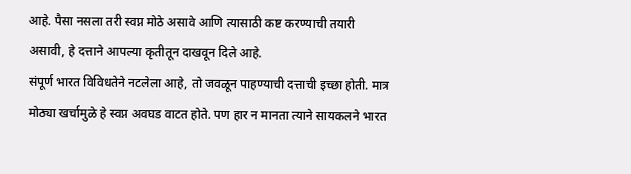आहे. पैसा नसला तरी स्वप्न मोठे असावे आणि त्यासाठी कष्ट करण्याची तयारी असावी, हे दत्ताने आपल्या कृतीतून दाखवून दिले आहे.
संपूर्ण भारत विविधतेने नटलेला आहे, तो जवळून पाहण्याची दत्ताची इच्छा होती. मात्र मोठ्या खर्चामुळे हे स्वप्न अवघड वाटत होते. पण हार न मानता त्याने सायकलने भारत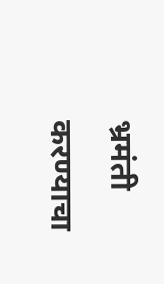भ्रमंती करण्याचा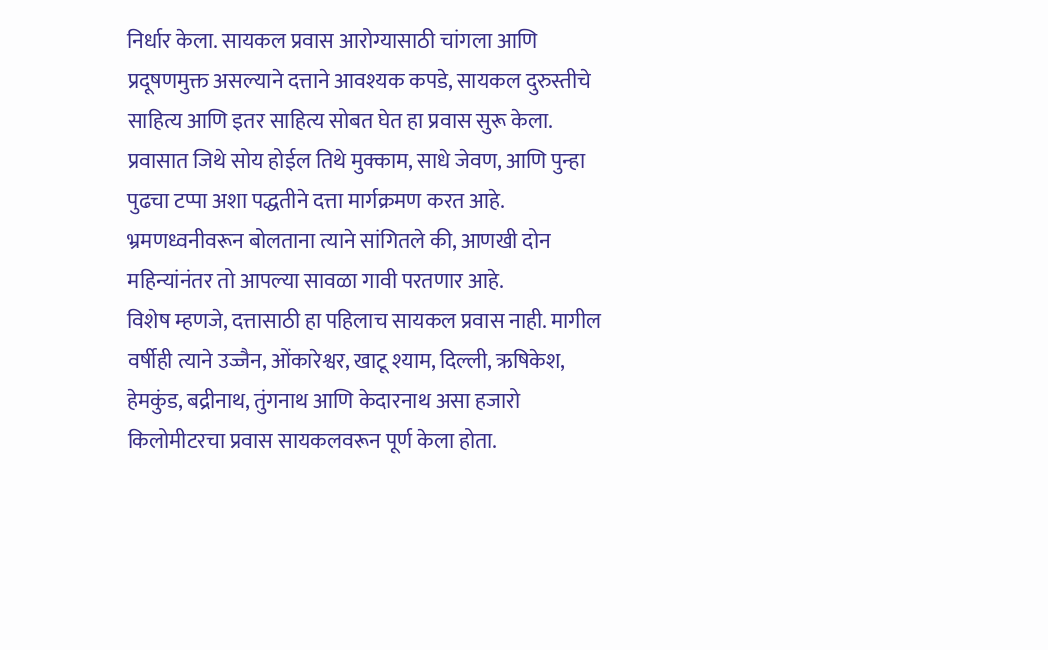निर्धार केला. सायकल प्रवास आरोग्यासाठी चांगला आणि प्रदूषणमुक्त असल्याने दत्ताने आवश्यक कपडे, सायकल दुरुस्तीचे साहित्य आणि इतर साहित्य सोबत घेत हा प्रवास सुरू केला.
प्रवासात जिथे सोय होईल तिथे मुक्काम, साधे जेवण, आणि पुन्हा पुढचा टप्पा अशा पद्धतीने दत्ता मार्गक्रमण करत आहे. भ्रमणध्वनीवरून बोलताना त्याने सांगितले की, आणखी दोन महिन्यांनंतर तो आपल्या सावळा गावी परतणार आहे.
विशेष म्हणजे, दत्तासाठी हा पहिलाच सायकल प्रवास नाही. मागील वर्षीही त्याने उज्जैन, ओंकारेश्वर, खाटू श्याम, दिल्ली, ऋषिकेश, हेमकुंड, बद्रीनाथ, तुंगनाथ आणि केदारनाथ असा हजारो किलोमीटरचा प्रवास सायकलवरून पूर्ण केला होता.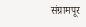संग्रामपूर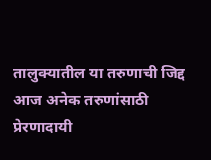तालुक्यातील या तरुणाची जिद्द आज अनेक तरुणांसाठी प्रेरणादायी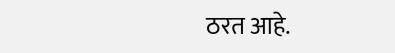ठरत आहे.